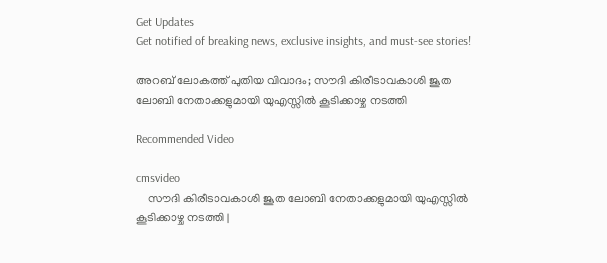Get Updates
Get notified of breaking news, exclusive insights, and must-see stories!

അറബ് ലോകത്ത് പുതിയ വിവാദം; സൗദി കിരീടാവകാശി ജൂത ലോബി നേതാക്കളുമായി യുഎസ്സില്‍ കൂടിക്കാഴ്ച നടത്തി

Recommended Video

cmsvideo
    സൗദി കിരീടാവകാശി ജൂത ലോബി നേതാക്കളുമായി യുഎസ്സില്‍ കൂടിക്കാഴ്ച നടത്തി |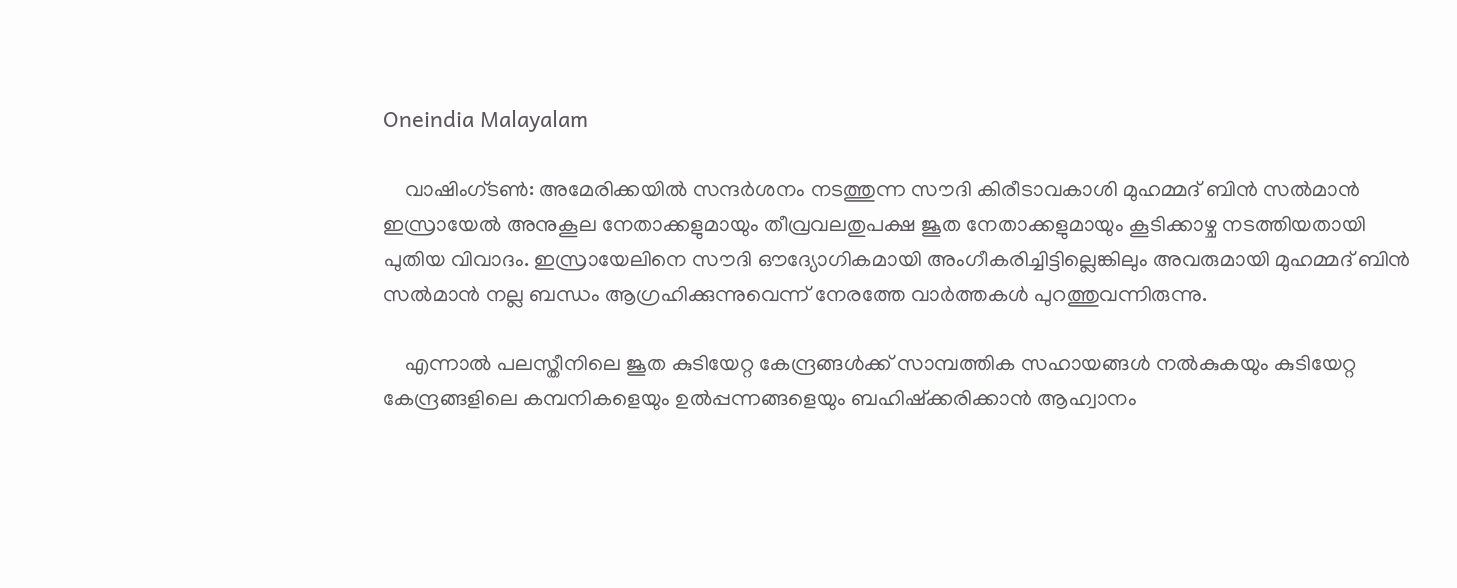Oneindia Malayalam

    വാഷിംഗ്ടണ്‍: അമേരിക്കയില്‍ സന്ദര്‍ശനം നടത്തുന്ന സൗദി കിരീടാവകാശി മുഹമ്മദ് ബിന്‍ സല്‍മാന്‍ ഇസ്രായേല്‍ അനുകൂല നേതാക്കളുമായും തീവ്രവലതുപക്ഷ ജൂത നേതാക്കളുമായും കൂടിക്കാഴ്ച നടത്തിയതായി പുതിയ വിവാദം. ഇസ്രായേലിനെ സൗദി ഔദ്യോഗികമായി അംഗീകരിച്ചിട്ടില്ലെങ്കിലും അവരുമായി മുഹമ്മദ് ബിന്‍ സല്‍മാന്‍ നല്ല ബന്ധം ആഗ്രഹിക്കുന്നുവെന്ന് നേരത്തേ വാര്‍ത്തകള്‍ പുറത്തുവന്നിരുന്നു.

    എന്നാല്‍ പലസ്തീനിലെ ജൂത കുടിയേറ്റ കേന്ദ്രങ്ങള്‍ക്ക് സാമ്പത്തിക സഹായങ്ങള്‍ നല്‍കുകയും കുടിയേറ്റ കേന്ദ്രങ്ങളിലെ കമ്പനികളെയും ഉല്‍പ്പന്നങ്ങളെയും ബഹിഷ്‌ക്കരിക്കാന്‍ ആഹ്വാനം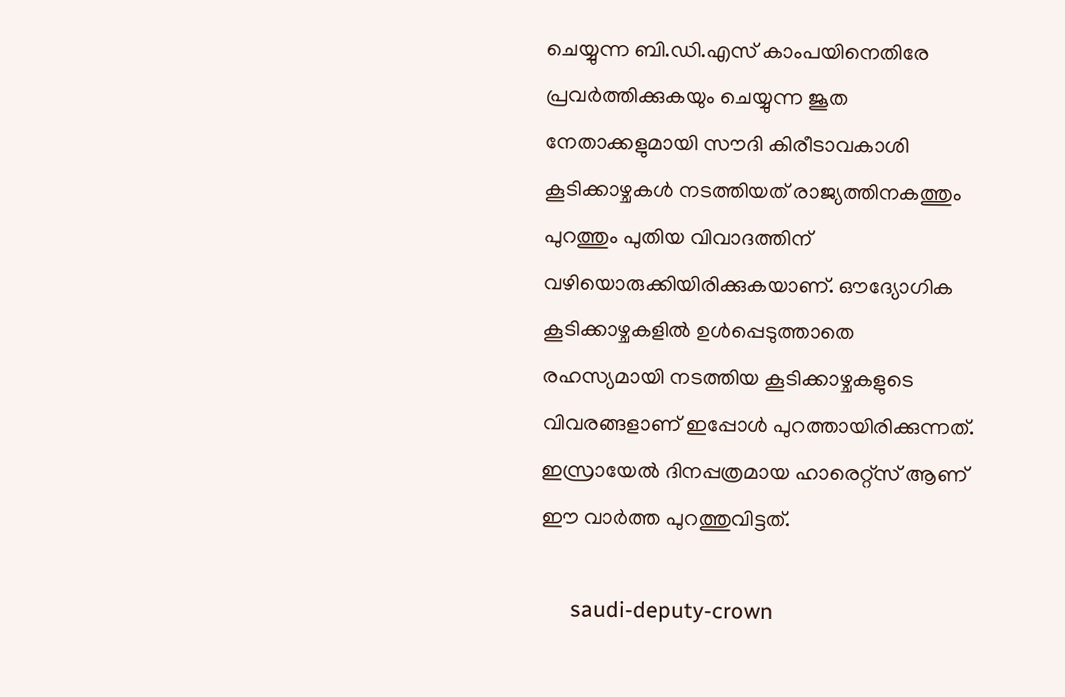ചെയ്യുന്ന ബി.ഡി.എസ് കാംപയിനെതിരേ പ്രവര്‍ത്തിക്കുകയും ചെയ്യുന്ന ജൂത നേതാക്കളുമായി സൗദി കിരീടാവകാശി കൂടിക്കാഴ്ചകള്‍ നടത്തിയത് രാജ്യത്തിനകത്തും പുറത്തും പുതിയ വിവാദത്തിന് വഴിയൊരുക്കിയിരിക്കുകയാണ്. ഔദ്യോഗിക കൂടിക്കാഴ്ചകളില്‍ ഉള്‍പ്പെടുത്താതെ രഹസ്യമായി നടത്തിയ കൂടിക്കാഴ്ചകളുടെ വിവരങ്ങളാണ് ഇപ്പോള്‍ പുറത്തായിരിക്കുന്നത്. ഇസ്രായേല്‍ ദിനപ്പത്രമായ ഹാരെറ്റ്‌സ് ആണ് ഈ വാര്‍ത്ത പുറത്തുവിട്ടത്.

     saudi-deputy-crown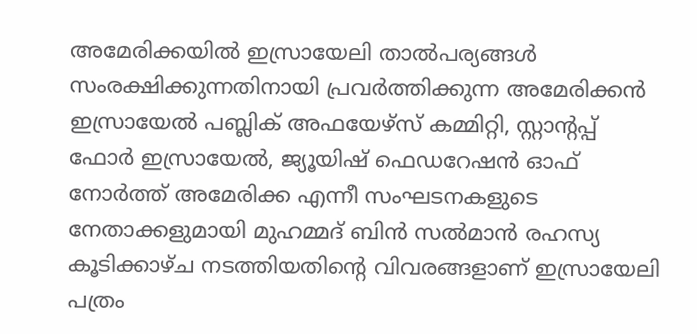അമേരിക്കയില്‍ ഇസ്രായേലി താല്‍പര്യങ്ങള്‍ സംരക്ഷിക്കുന്നതിനായി പ്രവര്‍ത്തിക്കുന്ന അമേരിക്കന്‍ ഇസ്രായേല്‍ പബ്ലിക് അഫയേഴ്‌സ് കമ്മിറ്റി, സ്റ്റാന്റപ്പ് ഫോര്‍ ഇസ്രായേല്‍, ജ്യൂയിഷ് ഫെഡറേഷന്‍ ഓഫ് നോര്‍ത്ത് അമേരിക്ക എന്നീ സംഘടനകളുടെ നേതാക്കളുമായി മുഹമ്മദ് ബിന്‍ സല്‍മാന്‍ രഹസ്യ കൂടിക്കാഴ്ച നടത്തിയതിന്റെ വിവരങ്ങളാണ് ഇസ്രായേലി പത്രം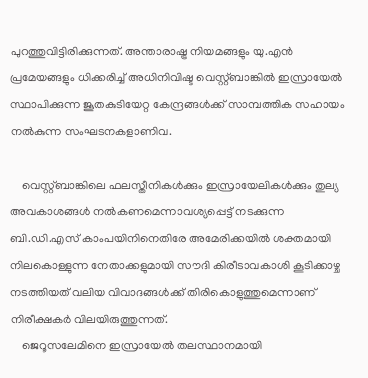പുറത്തുവിട്ടിരിക്കുന്നത്. അന്താരാഷ്ട്ര നിയമങ്ങളും യു.എന്‍ പ്രമേയങ്ങളും ധിക്കരിച്ച് അധിനിവിഷ്ട വെസ്റ്റ്ബാങ്കില്‍ ഇസ്രായേല്‍ സ്ഥാപിക്കുന്ന ജൂതകുടിയേറ്റ കേന്ദ്രങ്ങള്‍ക്ക് സാമ്പത്തിക സഹായം നല്‍കുന്ന സംഘടനകളാണിവ.

    വെസ്റ്റ്ബാങ്കിലെ ഫലസ്തീനികള്‍ക്കും ഇസ്രായേലികള്‍ക്കും തുല്യ അവകാശങ്ങള്‍ നല്‍കണമെന്നാവശ്യപ്പെട്ട് നടക്കുന്ന ബി.ഡി.എസ് കാംപയിനിനെതിരേ അമേരിക്കയില്‍ ശക്തമായി നിലകൊള്ളുന്ന നേതാക്കളുമായി സൗദി കിരീടാവകാശി കൂടിക്കാഴ്ച നടത്തിയത് വലിയ വിവാദങ്ങള്‍ക്ക് തിരികൊളുത്തുമെന്നാണ് നിരീക്ഷകര്‍ വിലയിരുത്തുന്നത്.
    ജെറൂസലേമിനെ ഇസ്രായേല്‍ തലസ്ഥാനമായി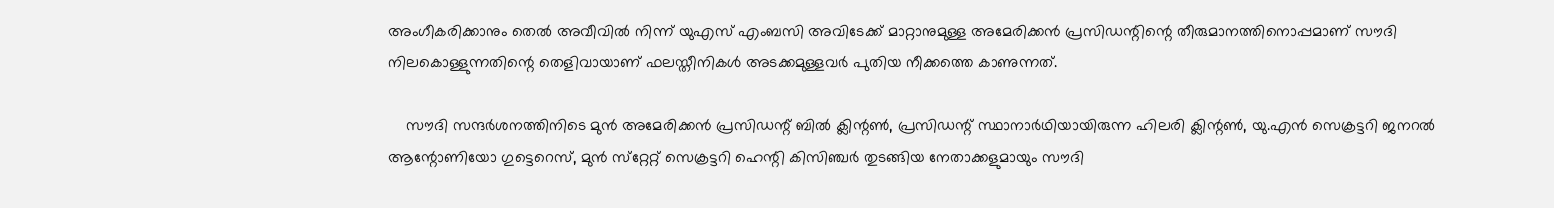അംഗീകരിക്കാനും തെല്‍ അവീവില്‍ നിന്ന് യുഎസ് എംബസി അവിടേക്ക് മാറ്റാനുമുള്ള അമേരിക്കന്‍ പ്രസിഡന്റിന്റെ തീരുമാനത്തിനൊപ്പമാണ് സൗദി നിലകൊള്ളുന്നതിന്റെ തെളിവായാണ് ഫലസ്തീനികള്‍ അടക്കമുള്ളവര്‍ പുതിയ നീക്കത്തെ കാണുന്നത്.

    സൗദി സന്ദര്‍ശനത്തിനിടെ മുന്‍ അമേരിക്കന്‍ പ്രസിഡന്റ് ബില്‍ ക്ലിന്റണ്‍, പ്രസിഡന്റ് സ്ഥാനാര്‍ഥിയായിരുന്ന ഹിലരി ക്ലിന്റണ്‍, യു.എന്‍ സെക്രട്ടറി ജനറല്‍ ആന്റോണിയോ ഗുട്ടെറെസ്, മുന്‍ സ്‌റ്റേറ്റ് സെക്രട്ടറി ഹെന്റി കിസിഞ്ചര്‍ തുടങ്ങിയ നേതാക്കളുമായും സൗദി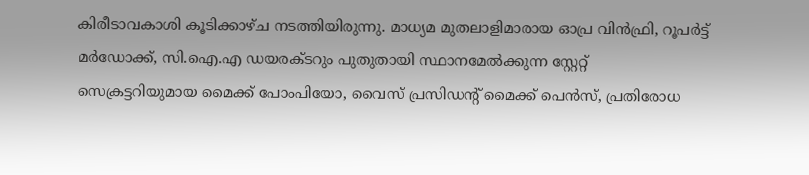കിരീടാവകാശി കൂടിക്കാഴ്ച നടത്തിയിരുന്നു. മാധ്യമ മുതലാളിമാരായ ഓപ്ര വിന്‍ഫ്രി, റൂപര്‍ട്ട് മര്‍ഡോക്ക്, സി.ഐ.എ ഡയരക്ടറും പുതുതായി സ്ഥാനമേല്‍ക്കുന്ന സ്റ്റേറ്റ് സെക്രട്ടറിയുമായ മൈക്ക് പോംപിയോ, വൈസ് പ്രസിഡന്റ് മൈക്ക് പെന്‍സ്, പ്രതിരോധ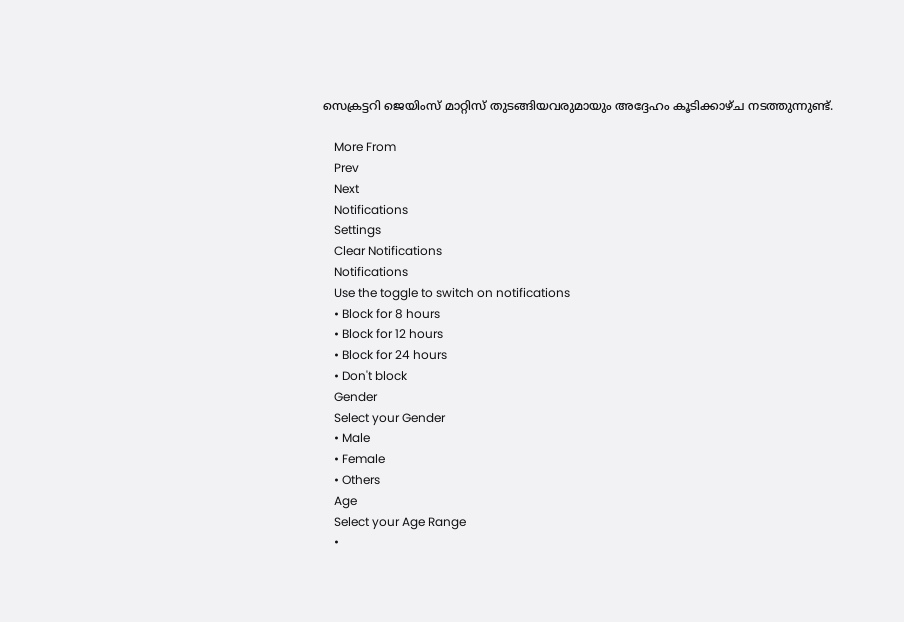സെക്രട്ടറി ജെയിംസ് മാറ്റിസ് തുടങ്ങിയവരുമായും അദ്ദേഹം കൂടിക്കാഴ്ച നടത്തുന്നുണ്ട്.

    More From
    Prev
    Next
    Notifications
    Settings
    Clear Notifications
    Notifications
    Use the toggle to switch on notifications
    • Block for 8 hours
    • Block for 12 hours
    • Block for 24 hours
    • Don't block
    Gender
    Select your Gender
    • Male
    • Female
    • Others
    Age
    Select your Age Range
    •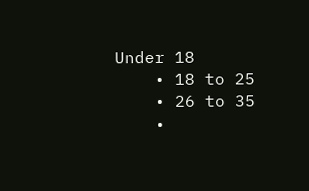Under 18
    • 18 to 25
    • 26 to 35
    •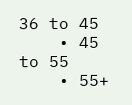36 to 45
    • 45 to 55
    • 55+